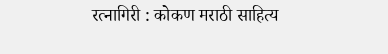रत्नागिरी : कोकण मराठी साहित्य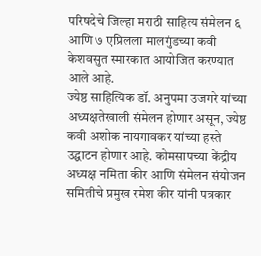परिषदेचे जिल्हा मराठी साहित्य संमेलन ६ आणि ७ एप्रिलला मालगुंडच्या कवी केशवसुत स्मारकात आयोजित करण्यात आले आहे.
ज्येष्ठ साहित्यिक डॉ. अनुपमा उजगरे यांच्या अध्यक्षतेखाली संमेलन होणार असून, ज्येष्ठ कवी अशोक नायगावकर यांच्या हस्ते उद्घाटन होणार आहे. कोमसापच्या केंद्रीय अध्यक्ष नमिता कीर आणि संमेलन संयोजन समितीचे प्रमुख रमेश कीर यांनी पत्रकार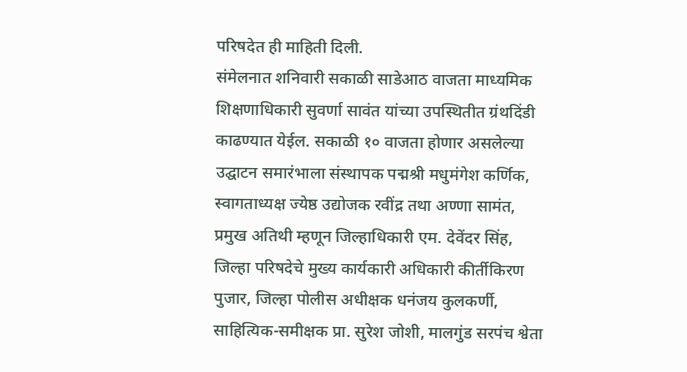परिषदेत ही माहिती दिली.
संमेलनात शनिवारी सकाळी साडेआठ वाजता माध्यमिक शिक्षणाधिकारी सुवर्णा सावंत यांच्या उपस्थितीत ग्रंथदिंडी काढण्यात येईल. सकाळी १० वाजता होणार असलेल्या उद्घाटन समारंभाला संस्थापक पद्मश्री मधुमंगेश कर्णिक, स्वागताध्यक्ष ज्येष्ठ उद्योजक रवींद्र तथा अण्णा सामंत, प्रमुख अतिथी म्हणून जिल्हाधिकारी एम. देवेंदर सिंह, जिल्हा परिषदेचे मुख्य कार्यकारी अधिकारी कीर्तीकिरण पुजार, जिल्हा पोलीस अधीक्षक धनंजय कुलकर्णी, साहित्यिक-समीक्षक प्रा. सुरेश जोशी, मालगुंड सरपंच श्वेता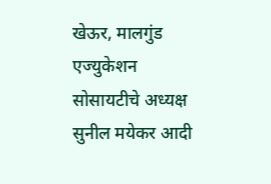खेऊर, मालगुंड एज्युकेशन सोसायटीचे अध्यक्ष सुनील मयेकर आदी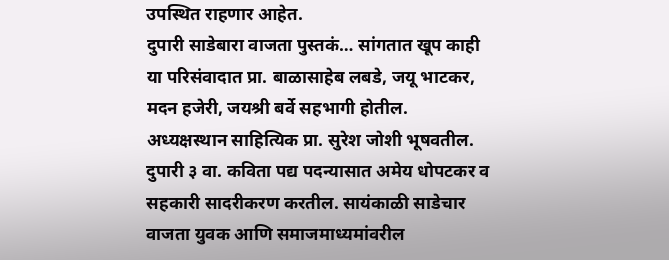उपस्थित राहणार आहेत.
दुपारी साडेबारा वाजता पुस्तकं… सांगतात खूप काही या परिसंवादात प्रा. बाळासाहेब लबडे, जयू भाटकर, मदन हजेरी, जयश्री बर्वे सहभागी होतील. अध्यक्षस्थान साहित्यिक प्रा. सुरेश जोशी भूषवतील. दुपारी ३ वा. कविता पद्य पदन्यासात अमेय धोपटकर व सहकारी सादरीकरण करतील. सायंकाळी साडेचार वाजता युवक आणि समाजमाध्यमांवरील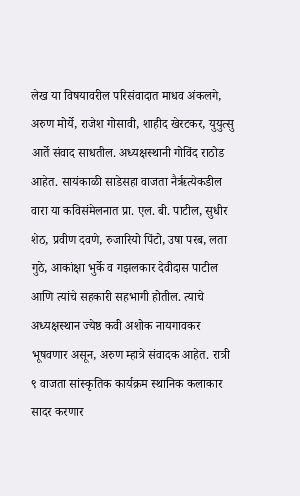लेख या विषयावरील परिसंवादात माधव अंकलगे, अरुण मोर्ये, राजेश गोसावी, शाहीद खेरटकर, युयुत्सु आर्ते संवाद साधतील. अध्यक्षस्थानी गोविंद राठोड आहेत. सायंकाळी साडेसहा वाजता नैर्ऋत्येकडील वारा या कविसंमेलनात प्रा. एल. बी. पाटील, सुधीर शेठ, प्रवीण दवणे, रुजारियो पिंटो, उषा परब, लता गुठे, आकांक्षा भुर्के व गझलकार देवीदास पाटील आणि त्यांचे सहकारी सहभागी होतील. त्याचे अध्यक्षस्थान ज्येष्ठ कवी अशोक नायगावकर भूषवणार असून, अरुण म्हात्रे संवादक आहेत. रात्री ९ वाजता सांस्कृतिक कार्यक्रम स्थानिक कलाकार सादर करणार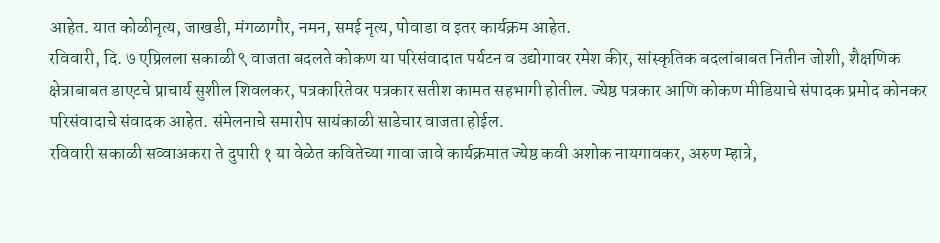आहेत. यात कोळीनृत्य, जाखडी, मंगळागौर, नमन, समई नृत्य, पोवाडा व इतर कार्यक्रम आहेत.
रविवारी, दि. ७ एप्रिलला सकाळी ९ वाजता बदलते कोकण या परिसंवादात पर्यटन व उद्योगावर रमेश कीर, सांस्कृतिक बदलांबाबत नितीन जोशी, शैक्षणिक क्षेत्राबाबत डाएटचे प्राचार्य सुशील शिवलकर, पत्रकारितेवर पत्रकार सतीश कामत सहभागी होतील. ज्येष्ठ पत्रकार आणि कोकण मीडियाचे संपादक प्रमोद कोनकर परिसंवादाचे संवादक आहेत. संमेलनाचे समारोप सायंकाळी साडेचार वाजता होईल.
रविवारी सकाळी सव्वाअकरा ते दुपारी १ या वेळेत कवितेच्या गावा जावे कार्यक्रमात ज्येष्ठ कवी अशोक नायगावकर, अरुण म्हात्रे,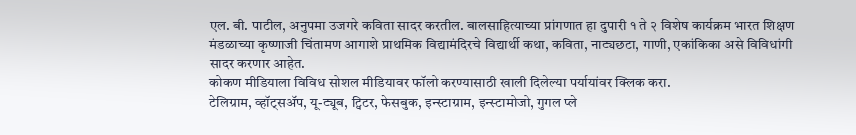एल. बी. पाटील, अनुपमा उजगरे कविता सादर करतील. बालसाहित्याच्या प्रांगणात हा दुपारी १ ते २ विशेष कार्यक्रम भारत शिक्षण मंडळाच्या कृष्णाजी चिंतामण आगाशे प्राथमिक विद्यामंदिरचे विद्यार्थी कथा, कविता, नाट्यछटा, गाणी, एकांकिका असे विविधांगी सादर करणार आहेत.
कोकण मीडियाला विविध सोशल मीडियावर फॉलो करण्यासाठी खाली दिलेल्या पर्यायांवर क्लिक करा.
टेलिग्राम, व्हॉट्सॲप, यू-ट्यूब, ट्विटर, फेसबुक, इन्स्टाग्राम, इन्स्टामोजो, गुगल प्ले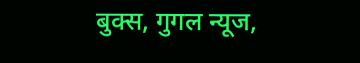बुक्स, गुगल न्यूज,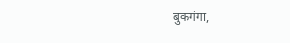बुकगंगा,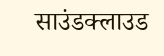साउंडक्लाउड